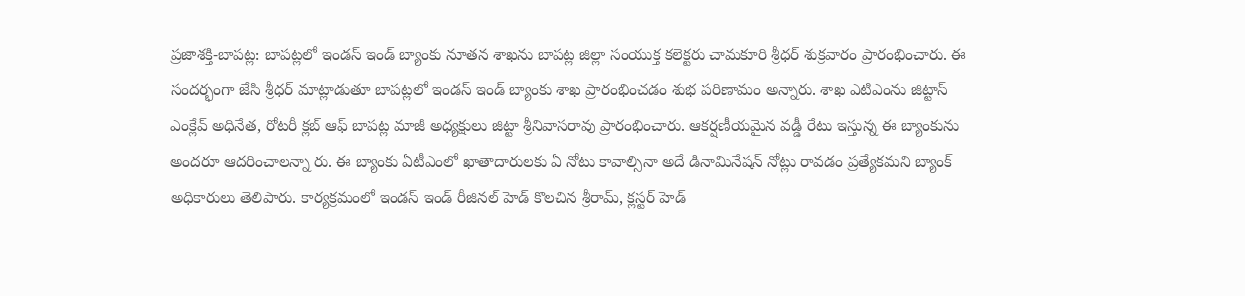ప్రజాశక్తి-బాపట్ల: బాపట్లలో ఇండస్ ఇండ్ బ్యాంకు నూతన శాఖను బాపట్ల జిల్లా సంయుక్త కలెక్టరు చామకూరి శ్రీధర్ శుక్రవారం ప్రారంభించారు. ఈ సందర్భంగా జేసి శ్రీధర్ మాట్లాడుతూ బాపట్లలో ఇండస్ ఇండ్ బ్యాంకు శాఖ ప్రారంభించడం శుభ పరిణామం అన్నారు. శాఖ ఎటిఎంను జిట్టాస్ ఎంక్లేవ్ అధినేత, రోటరీ క్లబ్ ఆఫ్ బాపట్ల మాజీ అధ్యక్షులు జిట్టా శ్రీనివాసరావు ప్రారంభించారు. ఆకర్షణీయమైన వడ్డీ రేటు ఇస్తున్న ఈ బ్యాంకును అందరూ ఆదరించాలన్నా రు. ఈ బ్యాంకు ఏటీఎంలో ఖాతాదారులకు ఏ నోటు కావాల్సినా అదే డినామినేషన్ నోట్లు రావడం ప్రత్యేకమని బ్యాంక్ అధికారులు తెలిపారు. కార్యక్రమంలో ఇండస్ ఇండ్ రీజినల్ హెడ్ కొలచిన శ్రీరామ్, క్లస్టర్ హెడ్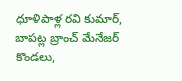ధూళిపాళ్ల రవి కుమార్, బాపట్ల బ్రాంచ్ మేనేజర్ కొండలు,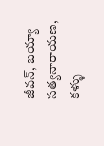జీవన్, బయ్యా సత్యనారాయణ, కళ్ళు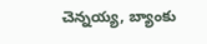చెన్నయ్య, బ్యాంకు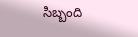సిబ్బంది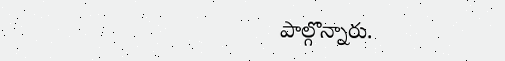పాల్గొన్నారు.